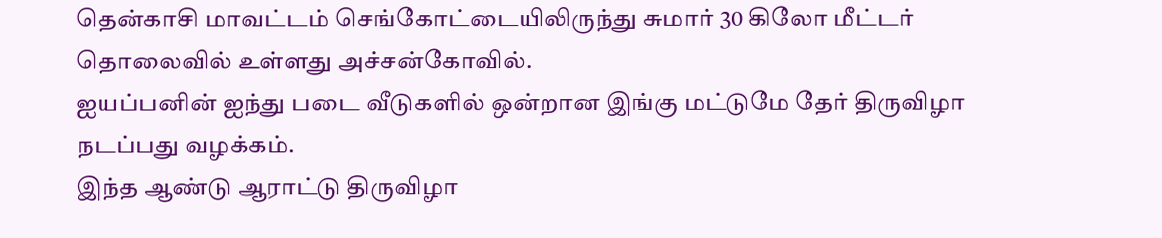தென்காசி மாவட்டம் செங்கோட்டையிலிருந்து சுமார் 30 கிலோ மீட்டர் தொலைவில் உள்ளது அச்சன்கோவில்.
ஐயப்பனின் ஐந்து படை வீடுகளில் ஒன்றான இங்கு மட்டுமே தேர் திருவிழா நடப்பது வழக்கம்.
இந்த ஆண்டு ஆராட்டு திருவிழா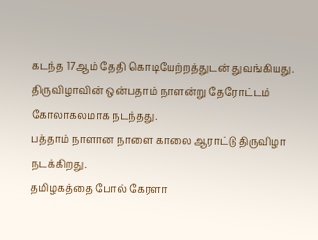கடந்த 17ஆம் தேதி கொடியேற்றத்துடன் துவங்கியது. திருவிழாவின் ஒன்பதாம் நாளன்று தேரோட்டம் கோலாகலமாக நடந்தது.
பத்தாம் நாளான நாளை காலை ஆராட்டு திருவிழா நடக்கிறது.
தமிழகத்தை போல் கேரளா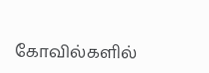கோவில்களில்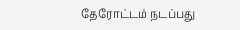தேரோட்டம் நடப்பது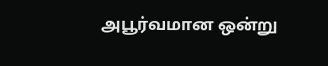அபூர்வமான ஒன்று